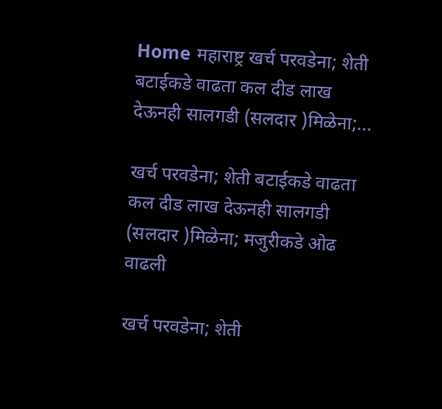Home महाराष्ट्र खर्च परवडेना; शेती बटाईकडे वाढता कल दीड लाख देऊनही सालगडी (सलदार )मिळेना;...

खर्च परवडेना; शेती बटाईकडे वाढता कल दीड लाख देऊनही सालगडी (सलदार )मिळेना; मजुरीकडे ओढ वाढली

खर्च परवडेना; शेती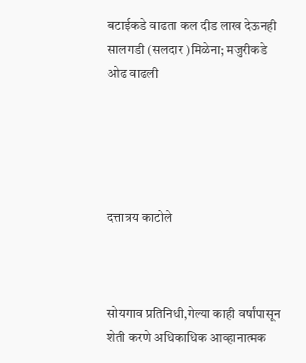बटाईकडे वाढता कल दीड लाख देऊनही सालगडी (सलदार )मिळेना; मजुरीकडे ओढ वाढली





दत्तात्रय काटोले



सोयगाव प्रतिनिधी,गेल्या काही वर्षांपासून शेती करणे अधिकाधिक आव्हानात्मक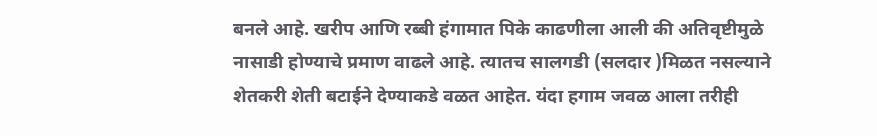बनले आहे. खरीप आणि रब्बी हंगामात पिके काढणीला आली की अतिवृष्टीमुळे नासाडी होण्याचे प्रमाण वाढले आहे. त्यातच सालगडी (सलदार )मिळत नसल्याने शेतकरी शेती बटाईने देण्याकडे वळत आहेत. यंदा हगाम जवळ आला तरीही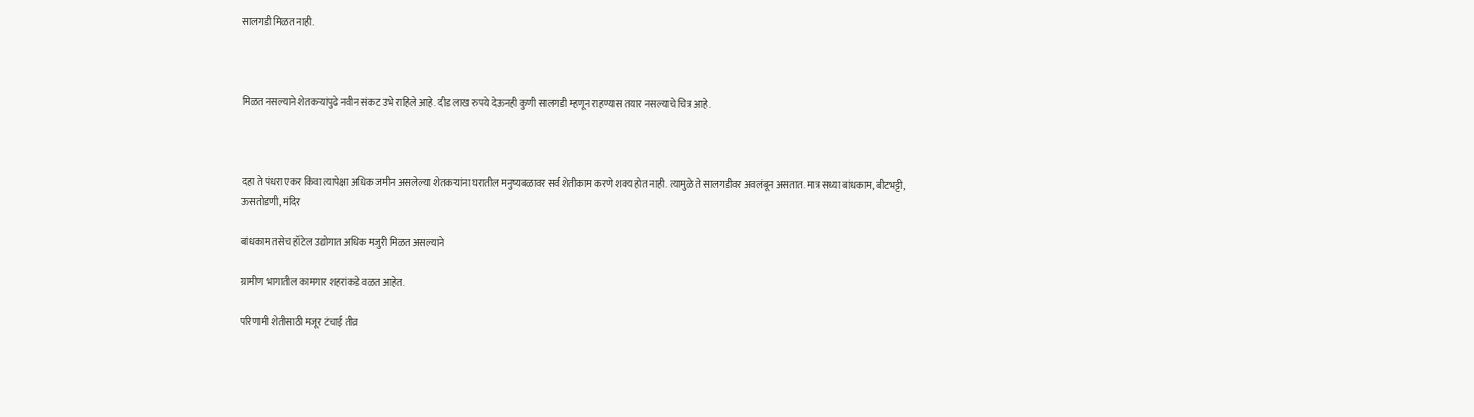सालगडी मिळत नाही.



मिळत नसल्याने शेतकऱ्यांपुढे नवीन संकट उभे राहिले आहे. दीड लाख रुपये देऊनही कुणी सालगडी म्हणून राहण्यास तयार नसल्याचे चित्र आहे.



दहा ते पंधरा एकर किंवा त्यापेक्षा अधिक जमीन असलेल्या शेतकऱ्यांना घरातील मनुष्यबळावर सर्व शेतीकाम करणे शक्य होत नाही. त्यामुळे ते सालगडीवर अवलंबून असतात. मात्र सध्या बांधकाम, बीटभट्टी, ऊसतोडणी, मंदिर

बांधकाम तसेच हॉटेल उद्योगात अधिक मजुरी मिळत असल्याने

ग्रामीण भागातील कामगार शहरांकडे वळत आहेत.

परिणामी शेतीसाठी मजूर टंचाई तीव्र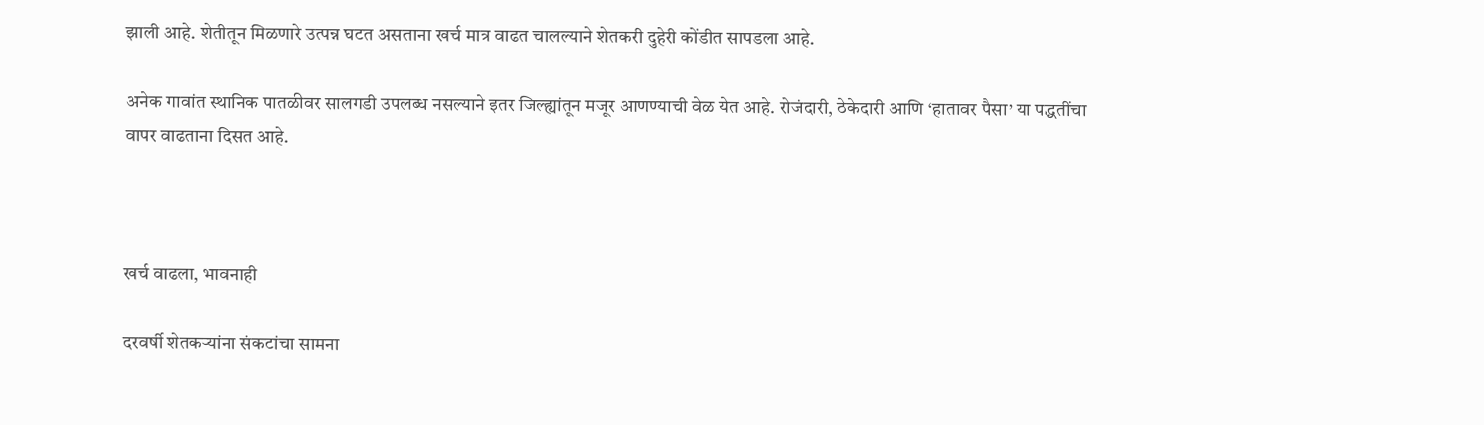झाली आहे. शेतीतून मिळणारे उत्पन्न घटत असताना खर्च मात्र वाढत चालल्याने शेतकरी दुहेरी कोंडीत सापडला आहे.

अनेक गावांत स्थानिक पातळीवर सालगडी उपलब्ध नसल्याने इतर जिल्ह्यांतून मजूर आणण्याची वेळ येत आहे. रोजंदारी, ठेकेदारी आणि ‘हातावर पैसा’ या पद्धतींचा वापर वाढताना दिसत आहे.



खर्च वाढला, भावनाही

दरवर्षी शेतकऱ्यांना संकटांचा सामना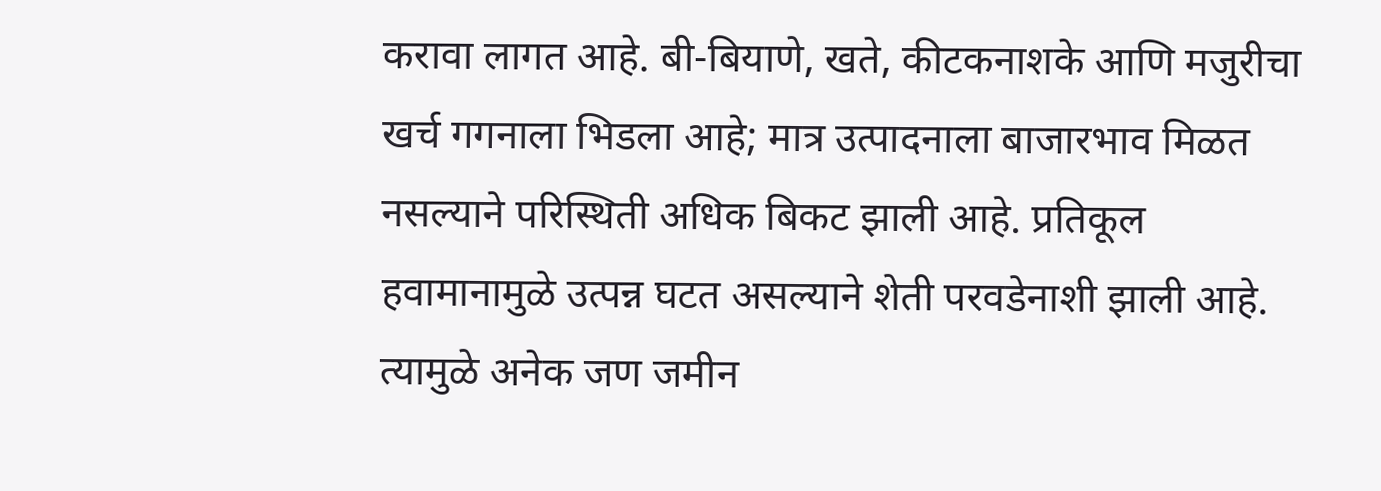करावा लागत आहे. बी-बियाणे, खते, कीटकनाशके आणि मजुरीचा खर्च गगनाला भिडला आहे; मात्र उत्पादनाला बाजारभाव मिळत नसल्याने परिस्थिती अधिक बिकट झाली आहे. प्रतिकूल हवामानामुळे उत्पन्न घटत असल्याने शेती परवडेनाशी झाली आहे. त्यामुळे अनेक जण जमीन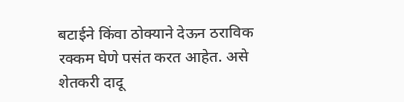बटाईने किंवा ठोक्याने देऊन ठराविक रक्कम घेणे पसंत करत आहेत. असे शेतकरी दादू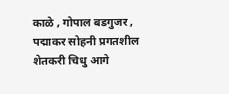काळे , गोपाल बडगुजर , पद्माकर सोहनी प्रगतशील शेतकरी चिधु आगे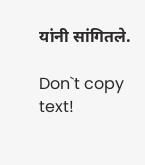यांनी सांगितले.

Don`t copy text!